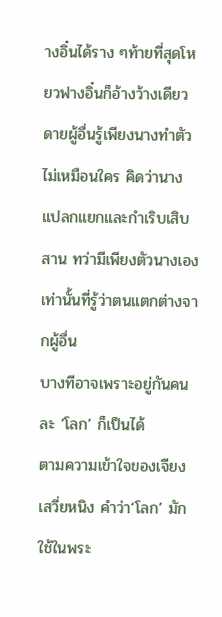างอิ๋นได้ราง ๆท้ายที่สุดโหยวฟางอิ๋นก็อ้างว้างเดียวดายผู้อื่นรู้เพียงนางทำตัวไม่เหมือนใคร คิดว่านางแปลกแยกและกำเริบเสิบสาน ทว่ามีเพียงตัวนางเองเท่านั้นที่รู้ว่าตนแตกต่างจากผู้อื่น
บางทีอาจเพราะอยู่กันคนละ ‘โลก’ ก็เป็นได้
ตามความเข้าใจของเจียงเสวี่ยหนิง คำว่า‘โลก’ มักใช้ในพระ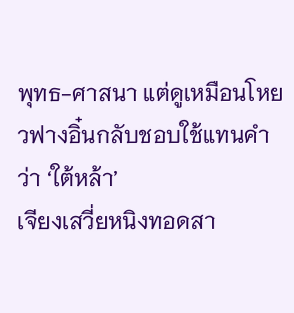พุทธ-ศาสนา แต่ดูเหมือนโหยวฟางอิ๋นกลับชอบใช้แทนคำว่า ‘ใต้หล้า’
เจียงเสวี่ยหนิงทอดสา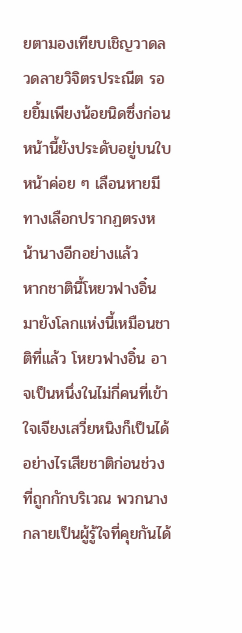ยตามองเทียบเชิญวาดลวดลายวิจิตรประณีต รอยยิ้มเพียงน้อยนิดซึ่งก่อนหน้านี้ยังประดับอยู่บนใบหน้าค่อย ๆ เลือนหายมีทางเลือกปรากฏตรงหน้านางอีกอย่างแล้ว
หากชาตินี้โหยวฟางอิ๋นมายังโลกแห่งนี้เหมือนชาติที่แล้ว โหยวฟางอิ๋น อาจเป็นหนึ่งในไม่กี่คนที่เข้าใจเจียงเสวี่ยหนิงก็เป็นได้ อย่างไรเสียชาติก่อนช่วงที่ถูกกักบริเวณ พวกนางกลายเป็นผู้รู้ใจที่คุยกันได้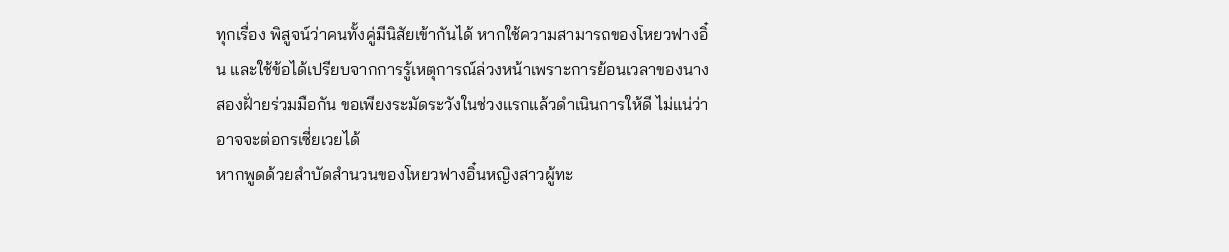ทุกเรื่อง พิสูจน์ว่าคนทั้งคู่มีนิสัยเข้ากันได้ หากใช้ความสามารถของโหยวฟางอิ๋น และใช้ข้อได้เปรียบจากการรู้เหตุการณ์ล่วงหน้าเพราะการย้อนเวลาของนาง สองฝั่ายร่วมมือกัน ขอเพียงระมัดระวังในช่วงแรกแล้วดำเนินการให้ดี ไม่แน่ว่าอาจจะต่อกรเซี่ยเวยได้
หากพูดด้วยสำบัดสำนวนของโหยวฟางอิ๋นหญิงสาวผู้ทะ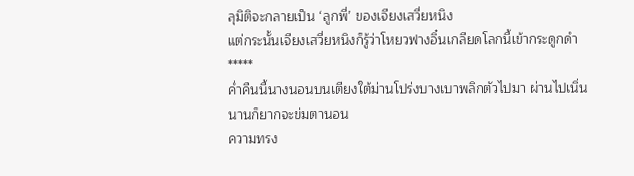ลุมิติจะกลายเป็น ‘ลูกพี่’ ของเจียงเสวี่ยหนิง
แต่กระนั้นเจียงเสวี่ยหนิงก็รู้ว่าโหยวฟางอิ๋นเกลียดโลกนี้เข้ากระดูกดำ
*****
ค่ำคืนนี้นางนอนบนเตียงใต้ม่านโปร่งบางเบาพลิกตัวไปมา ผ่านไปเนิ่นนานก็ยากจะข่มตานอน
ความทรง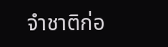จำชาติก่อ